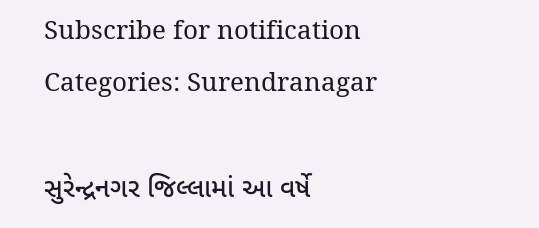Subscribe for notification
Categories: Surendranagar

સુરેન્દ્રનગર જિલ્લામાં આ વર્ષે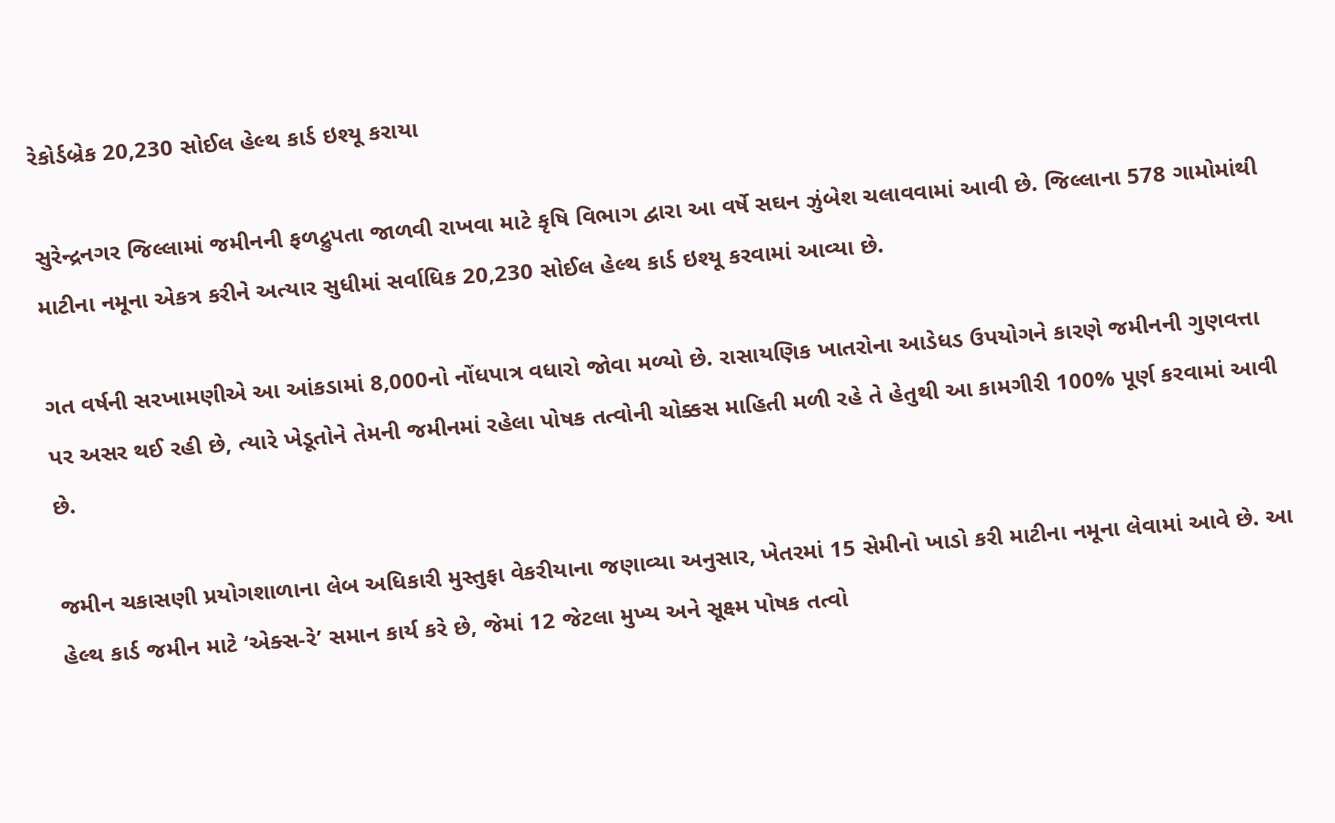રેકોર્ડબ્રેક 20,230 સોઈલ હેલ્થ કાર્ડ ઇશ્યૂ કરાયા

સુરેન્દ્રનગર જિલ્લામાં જમીનની ફળદ્રુપતા જાળવી રાખવા માટે કૃષિ વિભાગ દ્વારા આ વર્ષે સઘન ઝુંબેશ ચલાવવામાં આવી છે. જિલ્લાના 578 ગામોમાંથી માટીના નમૂના એકત્ર કરીને અત્યાર સુધીમાં સર્વાધિક 20,230 સોઈલ હેલ્થ કાર્ડ ઇશ્યૂ કરવામાં આવ્યા છે.

ગત વર્ષની સરખામણીએ આ આંકડામાં 8,000નો નોંધપાત્ર વધારો જોવા મળ્યો છે. રાસાયણિક ખાતરોના આડેધડ ઉપયોગને કારણે જમીનની ગુણવત્તા પર અસર થઈ રહી છે, ત્યારે ખેડૂતોને તેમની જમીનમાં રહેલા પોષક તત્વોની ચોક્કસ માહિતી મળી રહે તે હેતુથી આ કામગીરી 100% પૂર્ણ કરવામાં આવી છે.

જમીન ચકાસણી પ્રયોગશાળાના લેબ અધિકારી મુસ્તુફા વેકરીયાના જણાવ્યા અનુસાર, ખેતરમાં 15 સેમીનો ખાડો કરી માટીના નમૂના લેવામાં આવે છે. આ હેલ્થ કાર્ડ જમીન માટે ‘એક્સ-રે’ સમાન કાર્ય કરે છે, જેમાં 12 જેટલા મુખ્ય અને સૂક્ષ્મ પોષક તત્વો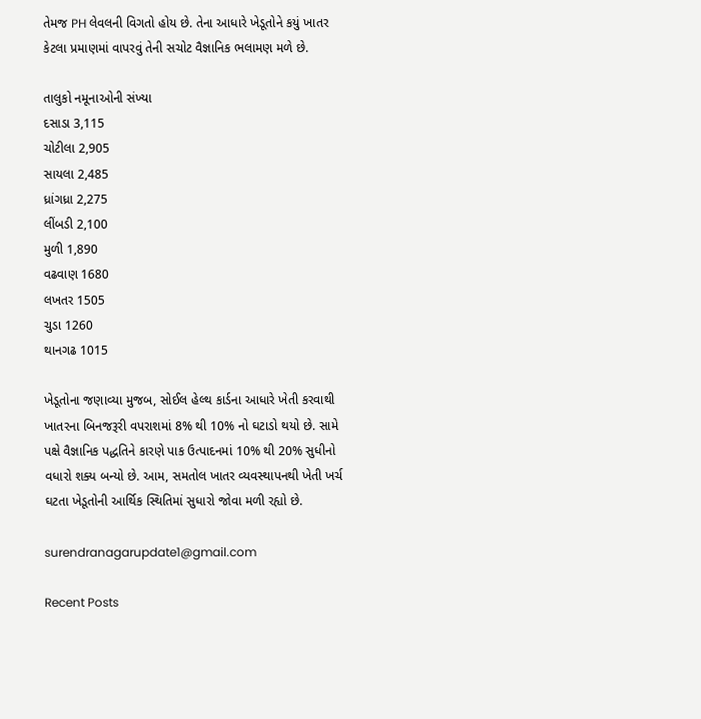તેમજ PH લેવલની વિગતો હોય છે. તેના આધારે ખેડૂતોને કયું ખાતર કેટલા પ્રમાણમાં વાપરવું તેની સચોટ વૈજ્ઞાનિક ભલામણ મળે છે.

તાલુકો નમૂનાઓની સંખ્યા
દસાડા 3,115
ચોટીલા 2,905
સાયલા 2,485
ધ્રાંગધ્રા 2,275
લીંબડી 2,100
મુળી 1,890
વઢવાણ 1680
લખતર 1505
ચુડા 1260
થાનગઢ 1015

ખેડૂતોના જણાવ્યા મુજબ, સોઈલ હેલ્થ કાર્ડના આધારે ખેતી કરવાથી ખાતરના બિનજરૂરી વપરાશમાં 8% થી 10% નો ઘટાડો થયો છે. સામે પક્ષે વૈજ્ઞાનિક પદ્ધતિને કારણે પાક ઉત્પાદનમાં 10% થી 20% સુધીનો વધારો શક્ય બન્યો છે. આમ, સમતોલ ખાતર વ્યવસ્થાપનથી ખેતી ખર્ચ ઘટતા ખેડૂતોની આર્થિક સ્થિતિમાં સુધારો જોવા મળી રહ્યો છે.

surendranagarupdate1@gmail.com

Recent Posts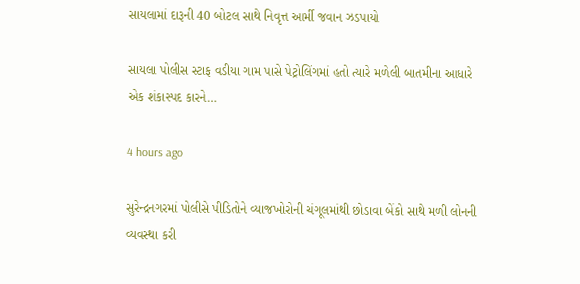સાયલામાં દારૂની 40 બોટલ સાથે નિવૃત્ત આર્મી જવાન ઝડપાયો

સાયલા પોલીસ સ્ટાફ વડીયા ગામ પાસે પેટ્રોલિંગમાં હતો ત્યારે મળેલી બાતમીના આધારે એક શંકાસ્પદ કારને…

4 hours ago

સુરેન્દ્રનગરમાં પોલીસે પીડિતોને વ્યાજખોરોની ચંગૂલમાંથી છોડાવા બેંકો સાથે મળી લોનની વ્યવસ્થા કરી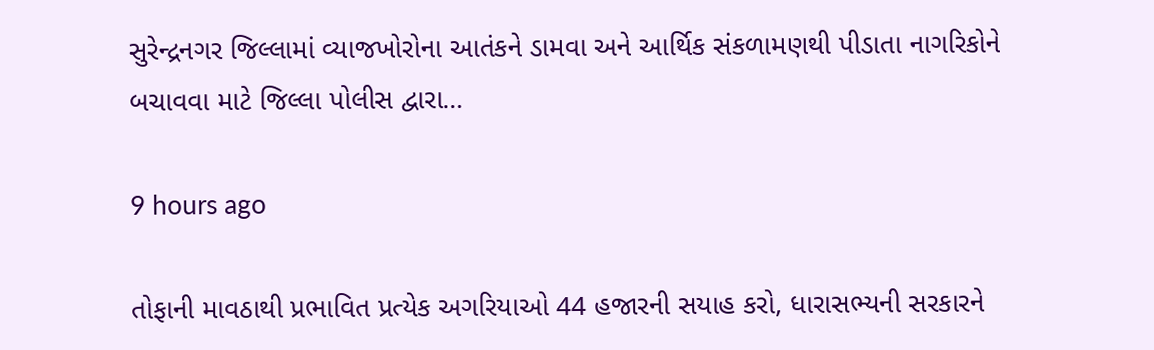સુરેન્દ્રનગર જિલ્લામાં વ્યાજખોરોના આતંકને ડામવા અને આર્થિક સંકળામણથી પીડાતા નાગરિકોને બચાવવા માટે જિલ્લા પોલીસ દ્વારા…

9 hours ago

તોફાની માવઠાથી પ્રભાવિત પ્રત્યેક અગરિયાઓ 44 હજારની સયાહ કરો, ધારાસભ્યની સરકારને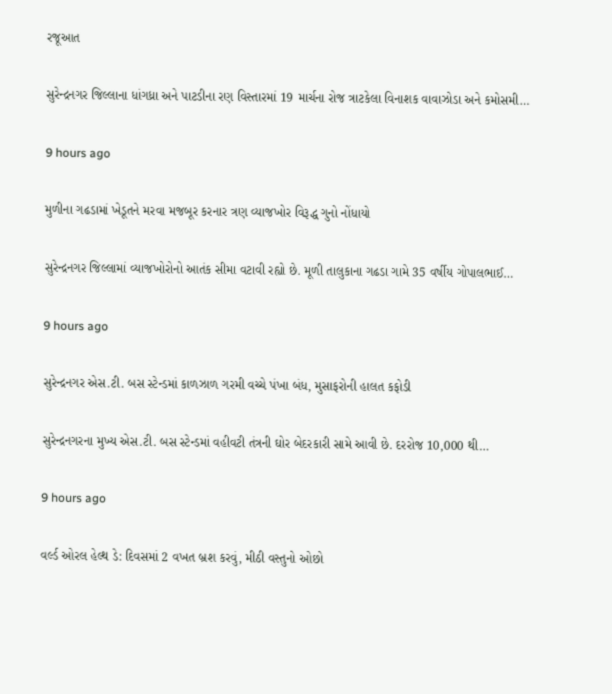રજૂઆત

સુરેન્દ્રનગર જિલ્લાના ધાંગધ્રા અને પાટડીના રણ વિસ્તારમાં 19 માર્ચના રોજ ત્રાટકેલા વિનાશક વાવાઝોડા અને કમોસમી…

9 hours ago

મુળીના ગઢડામાં ખેડૂતને મરવા મજબૂર કરનાર ત્રણ વ્યાજખોર વિરૂદ્ધ ગુનો નોંધાયો

સુરેન્દ્રનગર જિલ્લામાં વ્યાજખોરોનો આતંક સીમા વટાવી રહ્યો છે. મૂળી તાલુકાના ગઢડા ગામે 35 વર્ષીય ગોપાલભાઈ…

9 hours ago

સુરેન્દ્રનગર એસ.ટી. બસ સ્ટેન્ડમાં કાળઝાળ ગરમી વચ્ચે પંખા બંધ, મુસાફરોની હાલત કફોડી

સુરેન્દ્રનગરના મુખ્ય એસ.ટી. બસ સ્ટેન્ડમાં વહીવટી તંત્રની ઘોર બેદરકારી સામે આવી છે. દરરોજ 10,000 થી…

9 hours ago

વર્લ્ડ ઓરલ હેલ્થ ડે: દિવસમાં 2 વખત બ્રશ કરવું, મીઠી વસ્તુનો ઓછો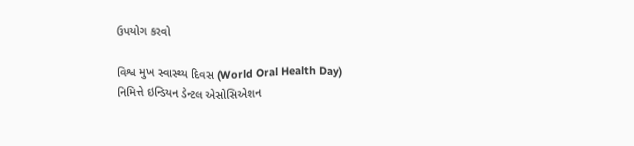ઉપયોગ કરવો

વિશ્વ મુખ સ્વાસ્થ્ય દિવસ (World Oral Health Day) નિમિત્તે ઇન્ડિયન ડેન્ટલ એસોસિએશન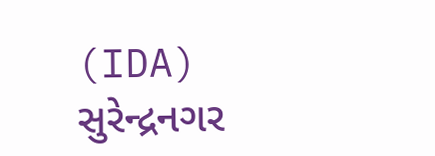(IDA) સુરેન્દ્રનગર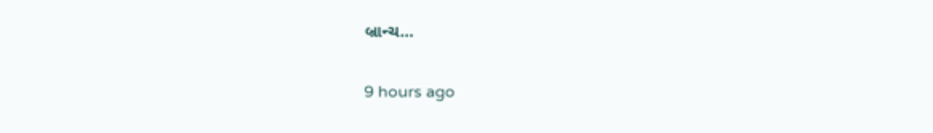બ્રાન્ચ…

9 hours ago